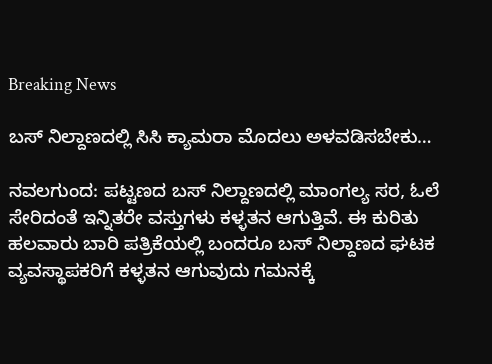Breaking News

ಬಸ್ ನಿಲ್ದಾಣದಲ್ಲಿ ಸಿಸಿ ಕ್ಯಾಮರಾ ಮೊದಲು ಅಳವಡಿಸಬೇಕು…

ನವಲಗುಂದ: ಪಟ್ಟಣದ ಬಸ್ ನಿಲ್ದಾಣದಲ್ಲಿ ಮಾಂಗಲ್ಯ ಸರ, ಓಲೆ ಸೇರಿದಂತೆ ಇನ್ನಿತರೇ ವಸ್ತುಗಳು ಕಳ್ಳತನ ಆಗುತ್ತಿವೆ. ಈ ಕುರಿತು ಹಲವಾರು ಬಾರಿ ಪತ್ರಿಕೆಯಲ್ಲಿ ಬಂದರೂ ಬಸ್ ನಿಲ್ದಾಣದ ಘಟಕ ವ್ಯವಸ್ಥಾಪಕರಿಗೆ ಕಳ್ಳತನ ಆಗುವುದು ಗಮನಕ್ಕೆ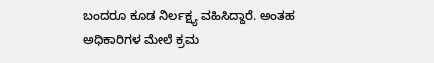ಬಂದರೂ ಕೂಡ ನಿರ್ಲಕ್ಷ್ಯ ವಹಿಸಿದ್ದಾರೆ. ಅಂತಹ ಅಧಿಕಾರಿಗಳ ಮೇಲೆ ಕ್ರಮ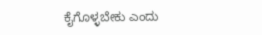ಕೈಗೊಳ್ಳಬೇಕು ಎಂದು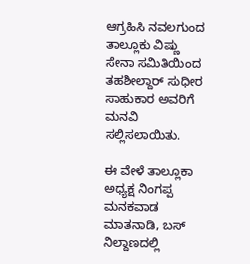ಆಗ್ರಹಿಸಿ ನವಲಗುಂದ ತಾಲ್ಲೂಕು ವಿಷ್ಣು ಸೇನಾ ಸಮಿತಿಯಿಂದ ತಹಶೀಲ್ದಾರ್ ಸುಧೀರ ಸಾಹುಕಾರ ಅವರಿಗೆ ಮನವಿ ಸಲ್ಲಿಸಲಾಯಿತು.

ಈ ವೇಳೆ ತಾಲ್ಲೂಕಾ ಅಧ್ಯಕ್ಷ ನಿಂಗಪ್ಪ ಮನಕವಾಡ ಮಾತನಾಡಿ, ಬಸ್ ನಿಲ್ದಾಣದಲ್ಲಿ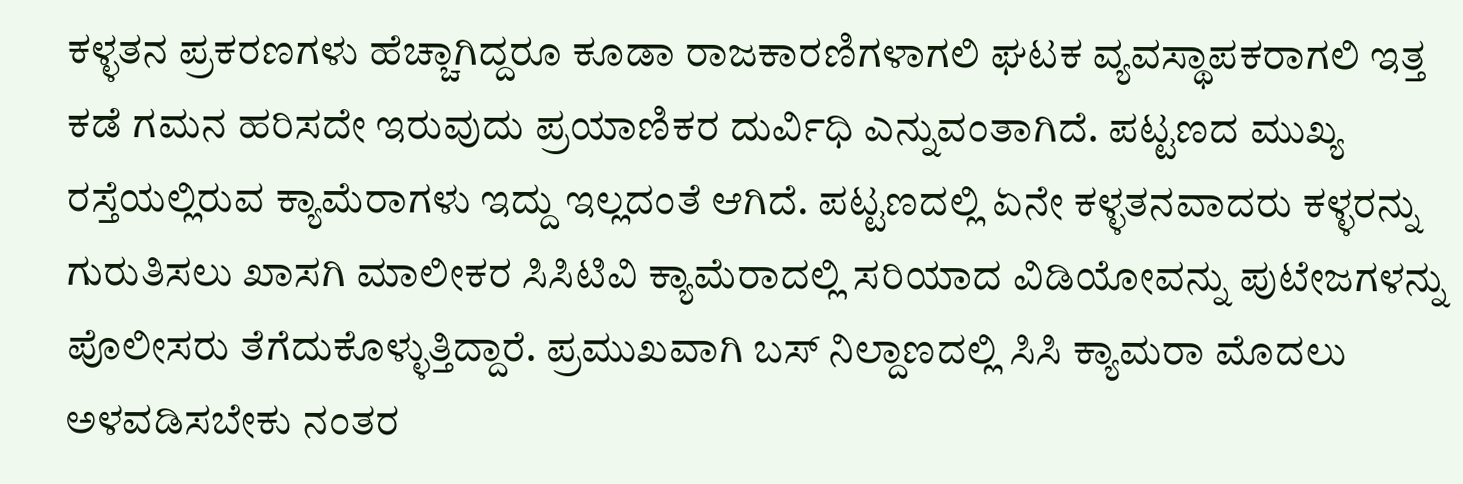ಕಳ್ಳತನ ಪ್ರಕರಣಗಳು ಹೆಚ್ಚಾಗಿದ್ದರೂ ಕೂಡಾ ರಾಜಕಾರಣಿಗಳಾಗಲಿ ಘಟಕ ವ್ಯವಸ್ಥಾಪಕರಾಗಲಿ ಇತ್ತ ಕಡೆ ಗಮನ ಹರಿಸದೇ ಇರುವುದು ಪ್ರಯಾಣಿಕರ ದುರ್ವಿಧಿ ಎನ್ನುವಂತಾಗಿದೆ. ಪಟ್ಟಣದ ಮುಖ್ಯ ರಸ್ತೆಯಲ್ಲಿರುವ ಕ್ಯಾಮೆರಾಗಳು ಇದ್ದು ಇಲ್ಲದಂತೆ ಆಗಿದೆ. ಪಟ್ಟಣದಲ್ಲಿ ಏನೇ ಕಳ್ಳತನವಾದರು ಕಳ್ಳರನ್ನು ಗುರುತಿಸಲು ಖಾಸಗಿ ಮಾಲೀಕರ ಸಿಸಿಟಿವಿ ಕ್ಯಾಮೆರಾದಲ್ಲಿ ಸರಿಯಾದ ವಿಡಿಯೋವನ್ನು ಪುಟೇಜಗಳನ್ನು ಪೊಲೀಸರು ತೆಗೆದುಕೊಳ್ಳುತ್ತಿದ್ದಾರೆ. ಪ್ರಮುಖವಾಗಿ ಬಸ್ ನಿಲ್ದಾಣದಲ್ಲಿ ಸಿಸಿ ಕ್ಯಾಮರಾ ಮೊದಲು ಅಳವಡಿಸಬೇಕು ನಂತರ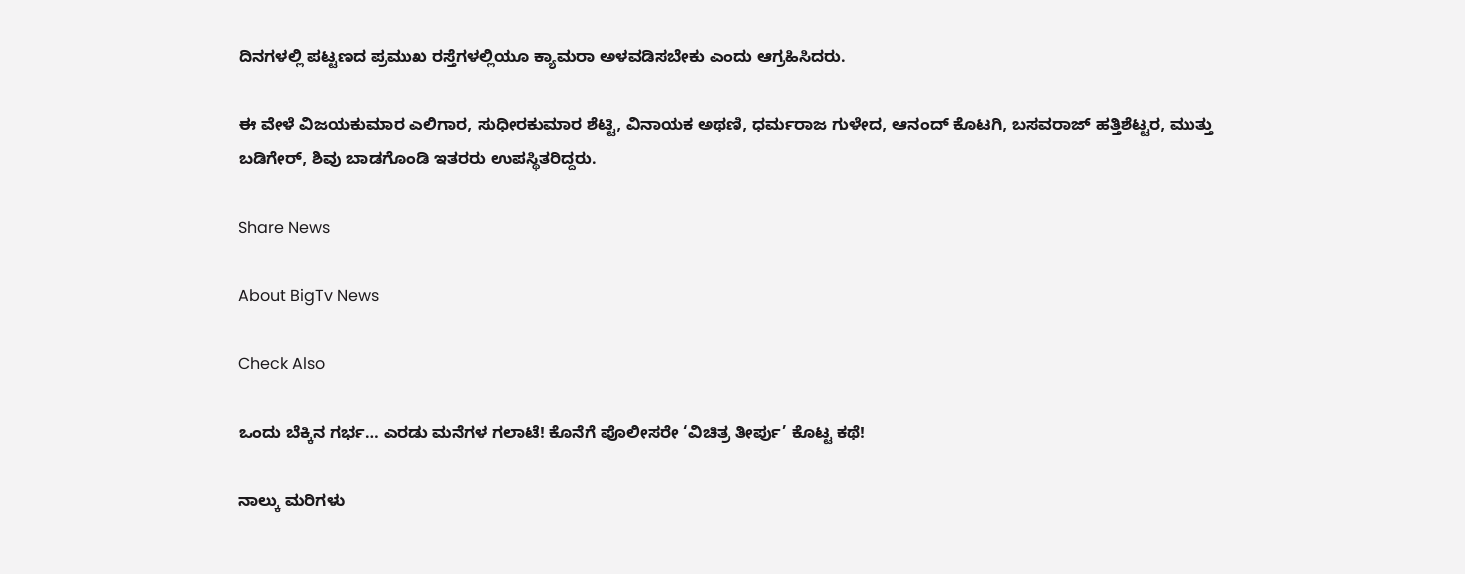ದಿನಗಳಲ್ಲಿ ಪಟ್ಟಣದ ಪ್ರಮುಖ ರಸ್ತೆಗಳಲ್ಲಿಯೂ ಕ್ಯಾಮರಾ ಅಳವಡಿಸಬೇಕು ಎಂದು ಆಗ್ರಹಿಸಿದರು.

ಈ ವೇಳೆ ವಿಜಯಕುಮಾರ ಎಲಿಗಾರ, ಸುಧೀರಕುಮಾರ ಶೆಟ್ಟಿ, ವಿನಾಯಕ ಅಥಣಿ, ಧರ್ಮರಾಜ ಗುಳೇದ, ಆನಂದ್ ಕೊಟಗಿ, ಬಸವರಾಜ್ ಹತ್ತಿಶೆಟ್ಟರ, ಮುತ್ತು ಬಡಿಗೇರ್, ಶಿವು ಬಾಡಗೊಂಡಿ ಇತರರು ಉಪಸ್ಥಿತರಿದ್ದರು.

Share News

About BigTv News

Check Also

ಒಂದು ಬೆಕ್ಕಿನ ಗರ್ಭ… ಎರಡು ಮನೆಗಳ ಗಲಾಟೆ! ಕೊನೆಗೆ ಪೊಲೀಸರೇ ‘ವಿಚಿತ್ರ ತೀರ್ಪು’ ಕೊಟ್ಟ ಕಥೆ!

ನಾಲ್ಕು ಮರಿಗಳು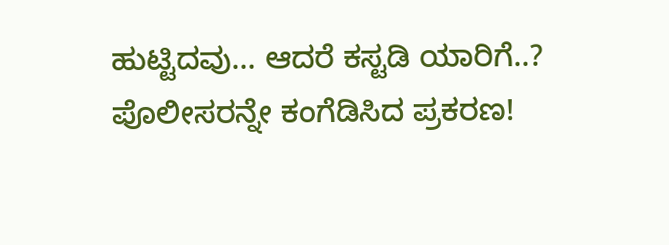ಹುಟ್ಟಿದವು… ಆದರೆ ಕಸ್ಟಡಿ ಯಾರಿಗೆ..? ಪೊಲೀಸರನ್ನೇ ಕಂಗೆಡಿಸಿದ ಪ್ರಕರಣ!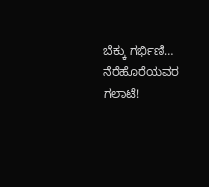ಬೆಕ್ಕು ಗರ್ಭಿಣಿ… ನೆರೆಹೊರೆಯವರ ಗಲಾಟೆ!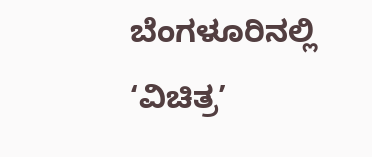ಬೆಂಗಳೂರಿನಲ್ಲಿ ‘ವಿಚಿತ್ರ’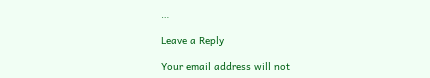…

Leave a Reply

Your email address will not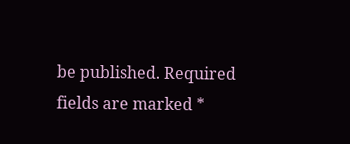be published. Required fields are marked *